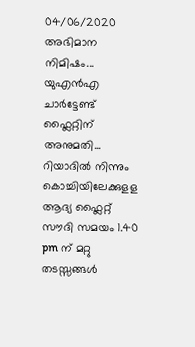04/06/2020
അഭിമാന നിമിഷം...
യുഎൻഎ ചാർട്ടേണ്ട് ഫ്ലൈറ്റിന് അനുമതി...
റിയാദിൽ നിന്നും കൊച്ചിയിലേക്കുളള ആദ്യ ഫ്ലൈറ്റ് സൗദി സമയം 1.40 pm ന് മറ്റു തടസ്സങ്ങൾ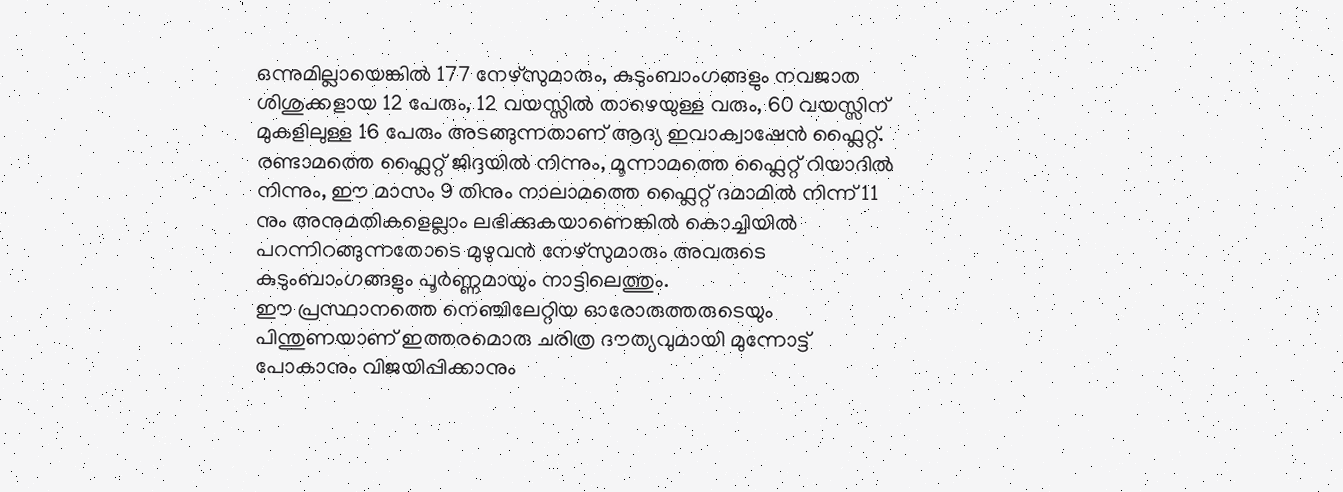ഒന്നുമില്ലായെങ്കിൽ 177 നേഴ്സുമാരും, കുടുംബാംഗങ്ങളും നവജാത ശിശുക്കളായ 12 പേരും, 12 വയസ്സിൽ താഴെയുള്ള വരും, 60 വയസ്സിന് മുകളിലുള്ള 16 പേരും അടങ്ങുന്നതാണ് ആദ്യ ഇവാക്വാഷേൻ ഫ്ലൈറ്റ്.
രണ്ടാമത്തെ ഫ്ലൈറ്റ് ജിദ്ദയിൽ നിന്നും, മൂന്നാമത്തെ ഫ്ലൈറ്റ് റിയാദിൽ നിന്നും, ഈ മാസം 9 തിനും നാലാമത്തെ ഫ്ലൈറ്റ് ദമാമിൽ നിന്ന് 11 നും അനുമതികളെല്ലാം ലഭിക്കുകയാണെങ്കിൽ കൊച്ചിയിൽ പറന്നിറങ്ങുന്നതോടെ മുഴുവൻ നേഴ്സുമാരും അവരുടെ കുടുംബാംഗങ്ങളും പൂർണ്ണമായും നാട്ടിലെത്തും.
ഈ പ്രസ്ഥാനത്തെ നെഞ്ചിലേറ്റിയ ഓരോരുത്തരുടെയും പിന്തുണയാണ് ഇത്തരമൊരു ചരിത്ര ദൗത്യവുമായി മുന്നോട്ട് പോകാനും വിജയിപ്പിക്കാനും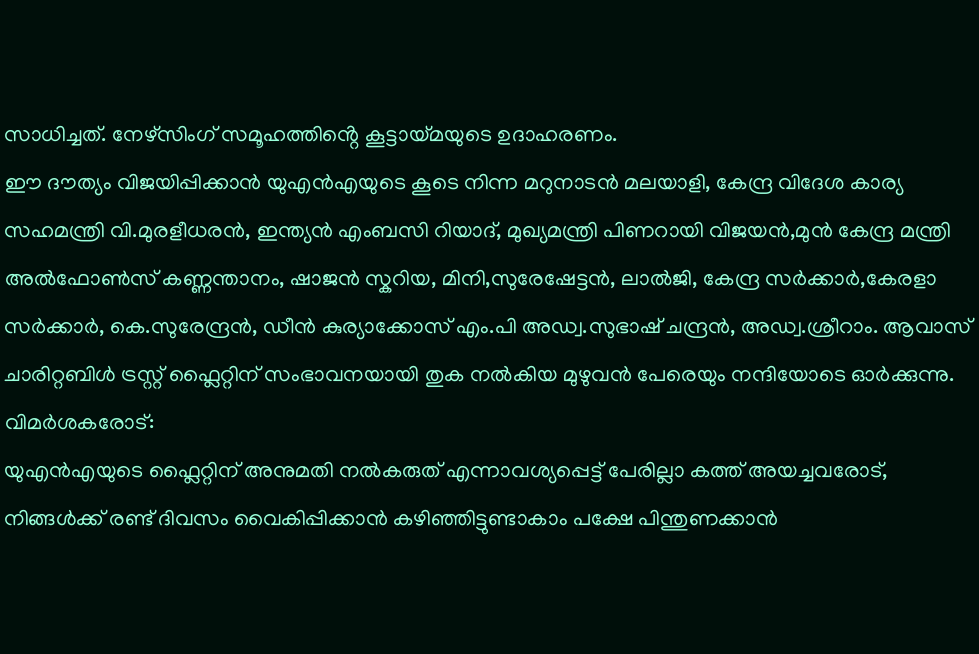സാധിച്ചത്. നേഴ്സിംഗ് സമൂഹത്തിൻ്റെ കൂട്ടായ്മയുടെ ഉദാഹരണം.
ഈ ദൗത്യം വിജയിപ്പിക്കാൻ യുഎൻഎയുടെ കൂടെ നിന്ന മറുനാടൻ മലയാളി, കേന്ദ്ര വിദേശ കാര്യ സഹമന്ത്രി വി.മുരളീധരൻ, ഇന്ത്യൻ എംബസി റിയാദ്, മുഖ്യമന്ത്രി പിണറായി വിജയൻ,മുൻ കേന്ദ്ര മന്ത്രി അൽഫോൺസ് കണ്ണന്താനം, ഷാജൻ സ്കറിയ, മിനി,സുരേഷേട്ടൻ, ലാൽജി, കേന്ദ്ര സർക്കാർ,കേരളാ സർക്കാർ, കെ.സുരേന്ദ്രൻ, ഡീൻ കുര്യാക്കോസ് എം.പി അഡ്വ.സുഭാഷ് ചന്ദ്രൻ, അഡ്വ.ശ്രീറാം. ആവാസ് ചാരിറ്റബിൾ ട്രസ്റ്റ് ഫ്ലൈറ്റിന് സംഭാവനയായി തുക നൽകിയ മുഴുവൻ പേരെയും നന്ദിയോടെ ഓർക്കുന്നു.
വിമർശകരോട്:
യുഎൻഎയുടെ ഫ്ലൈറ്റിന് അനുമതി നൽകരുത് എന്നാവശ്യപ്പെട്ട് പേരില്ലാ കത്ത് അയച്ചവരോട്, നിങ്ങൾക്ക് രണ്ട് ദിവസം വൈകിപ്പിക്കാൻ കഴിഞ്ഞിട്ടുണ്ടാകാം പക്ഷേ പിന്തുണക്കാൻ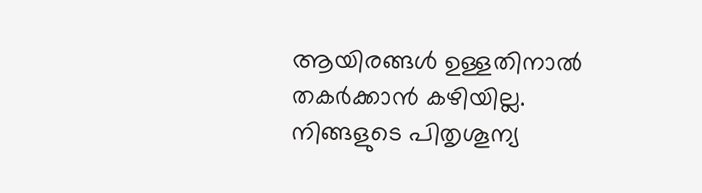ആയിരങ്ങൾ ഉള്ളതിനാൽ തകർക്കാൻ കഴിയില്ല. നിങ്ങളുടെ പിതൃശൂന്യ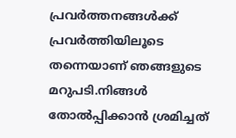പ്രവർത്തനങ്ങൾക്ക് പ്രവർത്തിയിലൂടെ തന്നെയാണ് ഞങ്ങളുടെ മറുപടി.നിങ്ങൾ തോൽപ്പിക്കാൻ ശ്രമിച്ചത്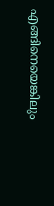എങ്ങിനെയെങ്കിലും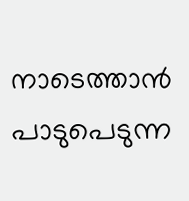നാടെത്താൻ പാടുപെടുന്ന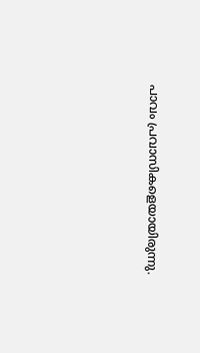പാവം പ്രവാസികളെയായിരുന്നു.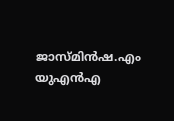ജാസ്മിൻഷ.എം
യുഎൻഎ